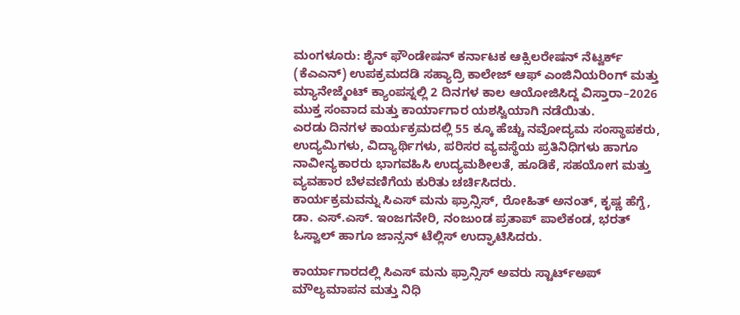ಮಂಗಳೂರು: ಶೈನ್ ಫೌಂಡೇಷನ್ ಕರ್ನಾಟಕ ಆಕ್ಸಿಲರೇಷನ್ ನೆಟ್ವರ್ಕ್ (ಕೆಎಎನ್) ಉಪಕ್ರಮದಡಿ ಸಹ್ಯಾದ್ರಿ ಕಾಲೇಜ್ ಆಫ್ ಎಂಜಿನಿಯರಿಂಗ್ ಮತ್ತು ಮ್ಯಾನೇಜ್ಮೆಂಟ್ ಕ್ಯಾಂಪಸ್ನಲ್ಲಿ 2 ದಿನಗಳ ಕಾಲ ಆಯೋಜಿಸಿದ್ದ ವಿಸ್ತಾರಾ–2026 ಮುಕ್ತ ಸಂವಾದ ಮತ್ತು ಕಾರ್ಯಾಗಾರ ಯಶಸ್ವಿಯಾಗಿ ನಡೆಯಿತು.
ಎರಡು ದಿನಗಳ ಕಾರ್ಯಕ್ರಮದಲ್ಲಿ 55 ಕ್ಕೂ ಹೆಚ್ಚು ನವೋದ್ಯಮ ಸಂಸ್ಥಾಪಕರು, ಉದ್ಯಮಿಗಳು, ವಿದ್ಯಾರ್ಥಿಗಳು, ಪರಿಸರ ವ್ಯವಸ್ಥೆಯ ಪ್ರತಿನಿಧಿಗಳು ಹಾಗೂ ನಾವೀನ್ಯಕಾರರು ಭಾಗವಹಿಸಿ ಉದ್ಯಮಶೀಲತೆ, ಹೂಡಿಕೆ, ಸಹಯೋಗ ಮತ್ತು ವ್ಯವಹಾರ ಬೆಳವಣಿಗೆಯ ಕುರಿತು ಚರ್ಚಿಸಿದರು.
ಕಾರ್ಯಕ್ರಮವನ್ನು ಸಿಎಸ್ ಮನು ಫ್ರಾನ್ಸಿಸ್, ರೋಹಿತ್ ಅನಂತ್, ಕೃಷ್ಣ ಹೆಗ್ಡೆ, ಡಾ. ಎಸ್.ಎಸ್. ಇಂಜಗನೇರಿ, ನಂಜುಂಡ ಪ್ರತಾಪ್ ಪಾಲೆಕಂಡ, ಭರತ್ ಓಸ್ವಾಲ್ ಹಾಗೂ ಜಾನ್ಸನ್ ಟೆಲ್ಲಿಸ್ ಉದ್ಘಾಟಿಸಿದರು.

ಕಾರ್ಯಾಗಾರದಲ್ಲಿ ಸಿಎಸ್ ಮನು ಫ್ರಾನ್ಸಿಸ್ ಅವರು ಸ್ಟಾರ್ಟ್ಅಪ್ ಮೌಲ್ಯಮಾಪನ ಮತ್ತು ನಿಧಿ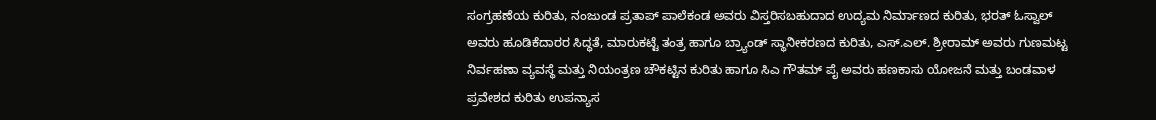ಸಂಗ್ರಹಣೆಯ ಕುರಿತು, ನಂಜುಂಡ ಪ್ರತಾಪ್ ಪಾಲೆಕಂಡ ಅವರು ವಿಸ್ತರಿಸಬಹುದಾದ ಉದ್ಯಮ ನಿರ್ಮಾಣದ ಕುರಿತು, ಭರತ್ ಓಸ್ವಾಲ್ ಅವರು ಹೂಡಿಕೆದಾರರ ಸಿದ್ಧತೆ, ಮಾರುಕಟ್ಟೆ ತಂತ್ರ ಹಾಗೂ ಬ್ರ್ಯಾಂಡ್ ಸ್ಥಾನೀಕರಣದ ಕುರಿತು, ಎಸ್.ಎಲ್. ಶ್ರೀರಾಮ್ ಅವರು ಗುಣಮಟ್ಟ ನಿರ್ವಹಣಾ ವ್ಯವಸ್ಥೆ ಮತ್ತು ನಿಯಂತ್ರಣ ಚೌಕಟ್ಟಿನ ಕುರಿತು ಹಾಗೂ ಸಿಎ ಗೌತಮ್ ಪೈ ಅವರು ಹಣಕಾಸು ಯೋಜನೆ ಮತ್ತು ಬಂಡವಾಳ ಪ್ರವೇಶದ ಕುರಿತು ಉಪನ್ಯಾಸ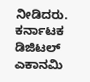ನೀಡಿದರು.
ಕರ್ನಾಟಕ ಡಿಜಿಟಲ್ ಎಕಾನಮಿ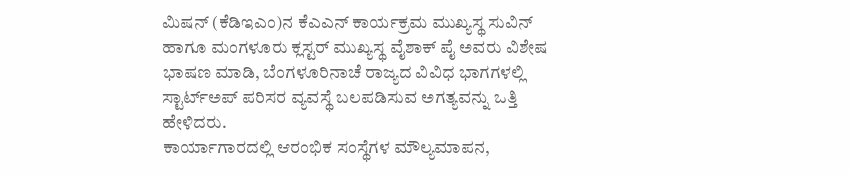ಮಿಷನ್ (ಕೆಡಿಇಎಂ)ನ ಕೆಎಎನ್ ಕಾರ್ಯಕ್ರಮ ಮುಖ್ಯಸ್ಥ ಸುವಿನ್ ಹಾಗೂ ಮಂಗಳೂರು ಕ್ಲಸ್ಟರ್ ಮುಖ್ಯಸ್ಥ ವೈಶಾಕ್ ಪೈ ಅವರು ವಿಶೇಷ ಭಾಷಣ ಮಾಡಿ, ಬೆಂಗಳೂರಿನಾಚೆ ರಾಜ್ಯದ ವಿವಿಧ ಭಾಗಗಳಲ್ಲಿ ಸ್ಟಾರ್ಟ್ಅಪ್ ಪರಿಸರ ವ್ಯವಸ್ಥೆ ಬಲಪಡಿಸುವ ಅಗತ್ಯವನ್ನು ಒತ್ತಿ ಹೇಳಿದರು.
ಕಾರ್ಯಾಗಾರದಲ್ಲಿ ಆರಂಭಿಕ ಸಂಸ್ಥೆಗಳ ಮೌಲ್ಯಮಾಪನ,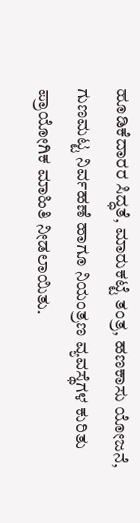ಹೂಡಿಕೆದಾರರ ಸಿದ್ಧತೆ, ಮಾರುಕಟ್ಟೆ ತಂತ್ರ, ಹಣಕಾಸು ಯೋಜನೆ, ಗುಣಮಟ್ಟ ನಿರ್ವಹಣೆ ಹಾಗೂ ನಿಯಂತ್ರಣ ವ್ಯವಸ್ಥೆಗಳ ಕುರಿತು ಪ್ರಾಯೋಗಿಕ ಮಾಹಿತಿ ನೀಡಲಾಯಿತು.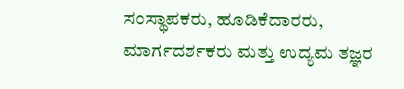ಸಂಸ್ಥಾಪಕರು, ಹೂಡಿಕೆದಾರರು, ಮಾರ್ಗದರ್ಶಕರು ಮತ್ತು ಉದ್ಯಮ ತಜ್ಞರ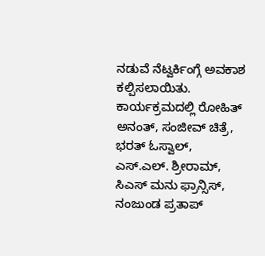ನಡುವೆ ನೆಟ್ವರ್ಕಿಂಗ್ಗೆ ಅವಕಾಶ ಕಲ್ಪಿಸಲಾಯಿತು.
ಕಾರ್ಯಕ್ರಮದಲ್ಲಿ ರೋಹಿತ್ ಅನಂತ್, ಸಂಜೀವ್ ಚಿತ್ರೆ, ಭರತ್ ಓಸ್ವಾಲ್, ಎಸ್.ಎಲ್. ಶ್ರೀರಾಮ್, ಸಿಎಸ್ ಮನು ಫ್ರಾನ್ಸಿಸ್, ನಂಜುಂಡ ಪ್ರತಾಪ್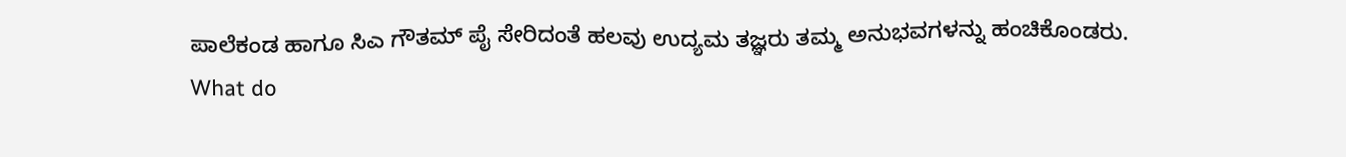ಪಾಲೆಕಂಡ ಹಾಗೂ ಸಿಎ ಗೌತಮ್ ಪೈ ಸೇರಿದಂತೆ ಹಲವು ಉದ್ಯಮ ತಜ್ಞರು ತಮ್ಮ ಅನುಭವಗಳನ್ನು ಹಂಚಿಕೊಂಡರು.
What do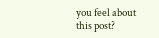you feel about this post?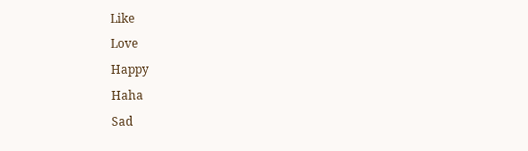Like
Love
Happy
Haha
Sad